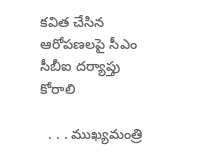కవిత చేసిన ఆరోపణలపై సీఎం సీబీఐ దర్యాప్తు కోరాలి

  . . . ముఖ్యమంత్రి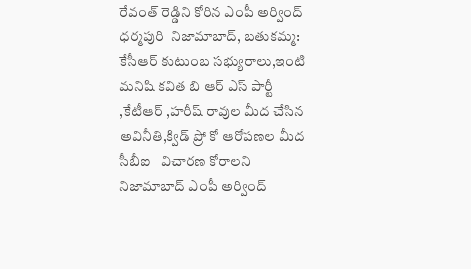రేవంత్ రెడ్డిని కోరిన ఎంపీ అర్వింద్ ధర్మపురి  నిజామాబాద్, బతుకమ్మ: కేసీఆర్ కుటుంబ సభ్యురాలు,ఇంటి మనిషి కవిత బి ఆర్ ఎస్ పార్టీ ,కేటీఆర్ ,హరీష్ రావుల మీద చేసిన అవినీతి,క్విడ్ ప్రో కో ఆరోపణల మీద సీబీఐ   విచారణ కోరాలని నిజామాబాద్ ఎంపీ అర్వింద్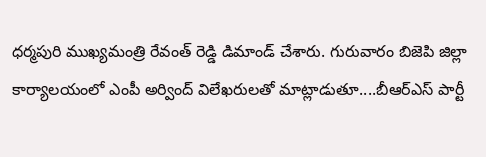ధర్మపురి ముఖ్యమంత్రి రేవంత్ రెడ్డి డిమాండ్ చేశారు. గురువారం బిజెపి జిల్లా కార్యాలయంలో ఎంపీ అర్వింద్ విలేఖరులతో మాట్లాడుతూ....బీఆర్ఎస్ పార్టీ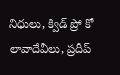నిధులు, క్విడ్ ప్రో కో లావాదేవీలు, ప్రదీప్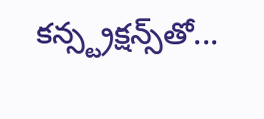కన్స్ట్రక్షన్స్‌తో...